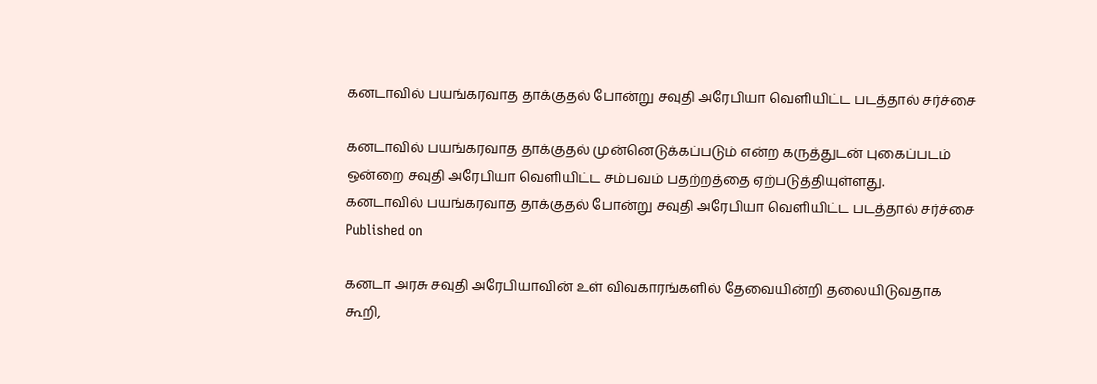கனடாவில் பயங்கரவாத தாக்குதல் போன்று சவுதி அரேபியா வெளியிட்ட படத்தால் சர்ச்சை

கனடாவில் பயங்கரவாத தாக்குதல் முன்னெடுக்கப்படும் என்ற கருத்துடன் புகைப்படம் ஒன்றை சவுதி அரேபியா வெளியிட்ட சம்பவம் பதற்றத்தை ஏற்படுத்தியுள்ளது.
கனடாவில் பயங்கரவாத தாக்குதல் போன்று சவுதி அரேபியா வெளியிட்ட படத்தால் சர்ச்சை
Published on

கனடா அரசு சவுதி அரேபியாவின் உள் விவகாரங்களில் தேவையின்றி தலையிடுவதாக கூறி,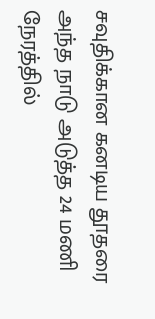சவுதிக்கான கனடிய தூதரை அந்த நாடு அடுத்த 24 மணி நேரத்தில்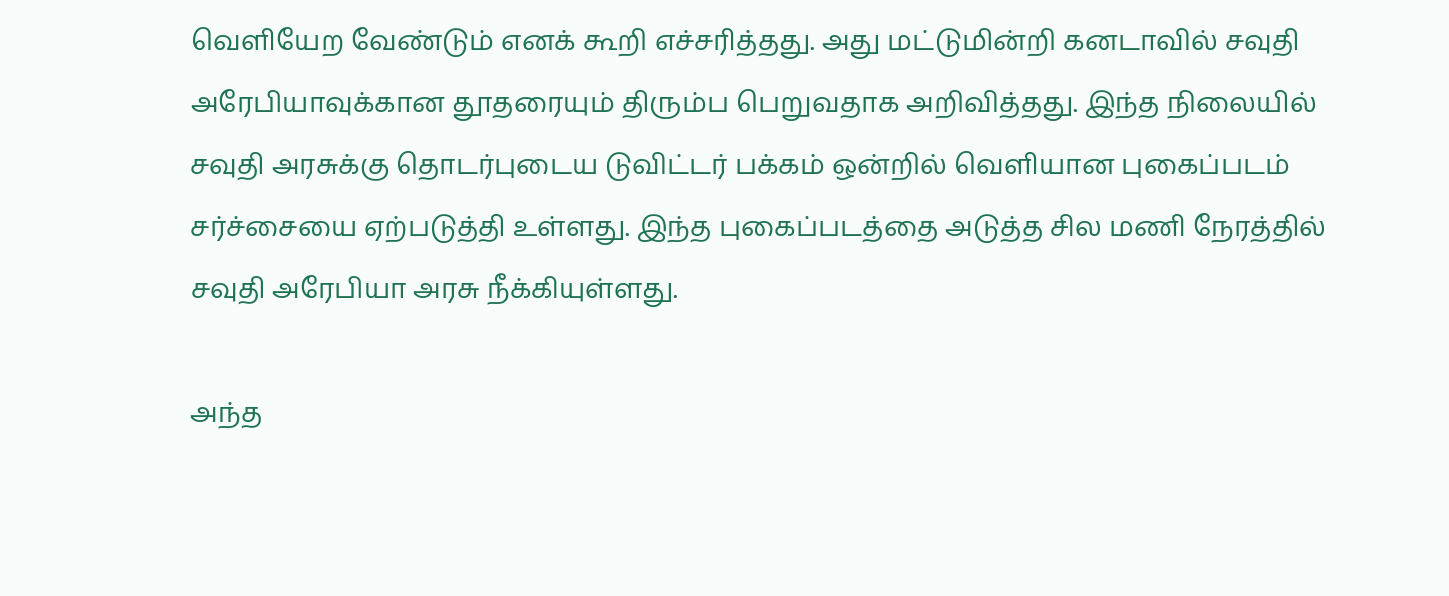வெளியேற வேண்டும் எனக் கூறி எச்சரித்தது. அது மட்டுமின்றி கனடாவில் சவுதி அரேபியாவுக்கான தூதரையும் திரும்ப பெறுவதாக அறிவித்தது. இந்த நிலையில் சவுதி அரசுக்கு தொடர்புடைய டுவிட்டர் பக்கம் ஒன்றில் வெளியான புகைப்படம் சர்ச்சையை ஏற்படுத்தி உள்ளது. இந்த புகைப்படத்தை அடுத்த சில மணி நேரத்தில் சவுதி அரேபியா அரசு நீக்கியுள்ளது.

அந்த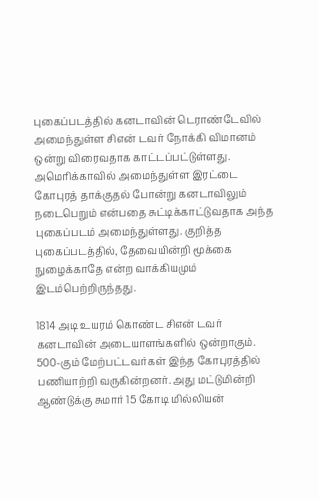புகைப்படத்தில் கனடாவின் டெராண்டேவில் அமைந்துள்ள சிஎன் டவர் நோக்கி விமானம் ஒன்று விரைவதாக காட்டப்பட்டுள்ளது. அமெரிக்காவில் அமைந்துள்ள இரட்டை கோபுரத் தாக்குதல் போன்று கனடாவிலும் நடைபெறும் என்பதை சுட்டிக்காட்டுவதாக அந்த புகைப்படம் அமைந்துள்ளது. குறித்த புகைப்படத்தில், தேவையின்றி மூக்கை நுழைக்காதே என்ற வாக்கியமும் இடம்பெற்றிருந்தது.

1814 அடி உயரம் கொண்ட சிஎன் டவர் கனடாவின் அடையாளங்களில் ஒன்றாகும். 500-கும் மேற்பட்டவர்கள் இந்த கோபுரத்தில் பணியாற்றி வருகின்றனர். அது மட்டுமின்றி ஆண்டுக்கு சுமார் 15 கோடி மில்லியன்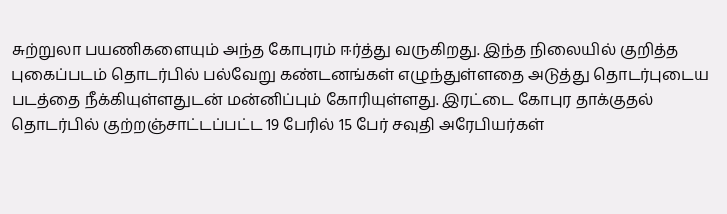சுற்றுலா பயணிகளையும் அந்த கோபுரம் ஈர்த்து வருகிறது. இந்த நிலையில் குறித்த புகைப்படம் தொடர்பில் பல்வேறு கண்டனங்கள் எழுந்துள்ளதை அடுத்து தொடர்புடைய படத்தை நீக்கியுள்ளதுடன் மன்னிப்பும் கோரியுள்ளது. இரட்டை கோபுர தாக்குதல் தொடர்பில் குற்றஞ்சாட்டப்பட்ட 19 பேரில் 15 பேர் சவுதி அரேபியர்கள்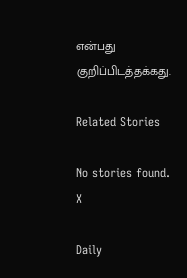என்பது குறிப்பிடத்தக்கது.

Related Stories

No stories found.
X

Daily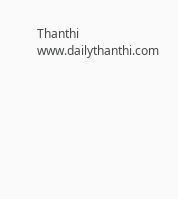Thanthi
www.dailythanthi.com